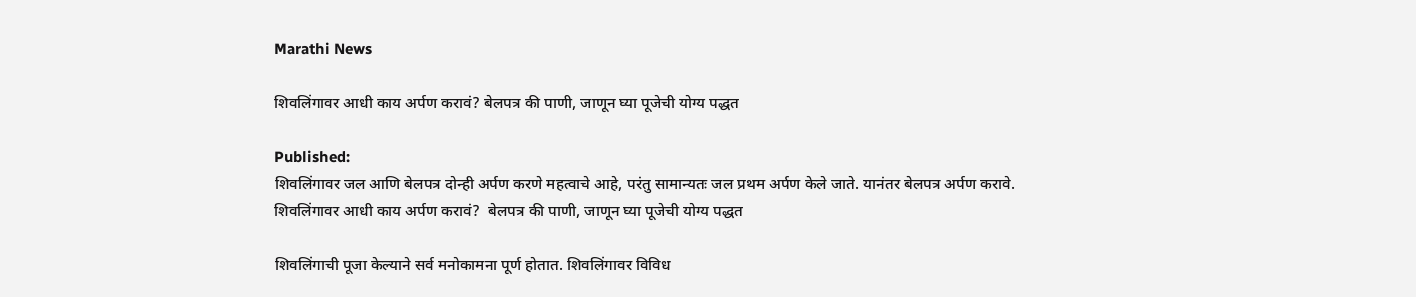Marathi News

शिवलिंगावर आधी काय अर्पण करावं? बेलपत्र की पाणी, जाणून घ्या पूजेची योग्य पद्धत

Published:
शिवलिंगावर जल आणि बेलपत्र दोन्ही अर्पण करणे महत्वाचे आहे, परंतु सामान्यतः जल प्रथम अर्पण केले जाते. यानंतर बेलपत्र अर्पण करावे.
शिवलिंगावर आधी काय अर्पण करावं?  बेलपत्र की पाणी, जाणून घ्या पूजेची योग्य पद्धत

शिवलिंगाची पूजा केल्याने सर्व मनोकामना पूर्ण होतात. शिवलिंगावर विविध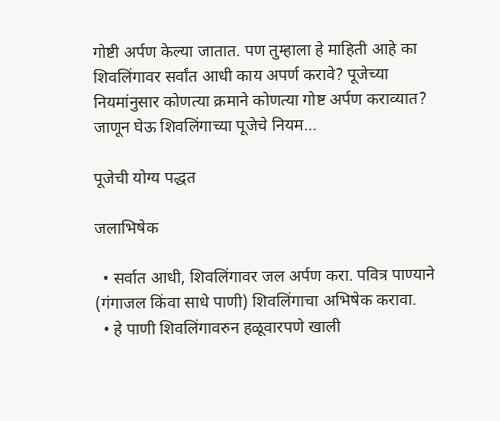गोष्टी अर्पण केल्या जातात. पण तुम्हाला हे माहिती आहे का शिवलिंगावर सर्वांत आधी काय अपर्ण करावे? पूजेच्या नियमांनुसार कोणत्या क्रमाने कोणत्या गोष्ट अर्पण कराव्यात? जाणून घेऊ शिवलिंगाच्या पूजेचे नियम…

पूजेची योग्य पद्धत

जलाभिषेक

  • सर्वात आधी, शिवलिंगावर जल अर्पण करा. पवित्र पाण्याने (गंगाजल किंवा साधे पाणी) शिवलिंगाचा अभिषेक करावा.
  • हे पाणी शिवलिंगावरुन हळूवारपणे खाली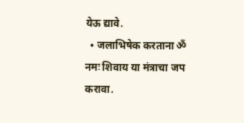येऊ द्यावे.
  • जलाभिषेक करताना ॐ नमः शिवाय या मंत्राचा जप करावा.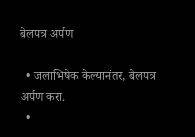बेलपत्र अर्पण

  • जलाभिषेक केल्यानंतर, बेलपत्र अर्पण करा.
  •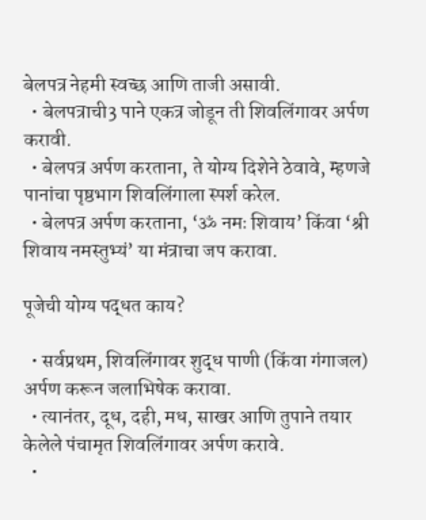बेलपत्र नेहमी स्वच्छ आणि ताजी असावी.
  • बेलपत्राची3 पाने एकत्र जोडून ती शिवलिंगावर अर्पण करावी.
  • बेलपत्र अर्पण करताना, ते योग्य दिशेने ठेवावे, म्हणजे पानांचा पृष्ठभाग शिवलिंगाला स्पर्श करेल.
  • बेलपत्र अर्पण करताना, ‘ॐ नमः शिवाय’ किंवा ‘श्री शिवाय नमस्तुभ्यं’ या मंत्राचा जप करावा.

पूजेची योग्य पद्धत काय?

  • सर्वप्रथम, शिवलिंगावर शुद्ध पाणी (किंवा गंगाजल) अर्पण करून जलाभिषेक करावा.
  • त्यानंतर, दूध, दही, मध, साखर आणि तुपाने तयार केलेले पंचामृत शिवलिंगावर अर्पण करावे.
  •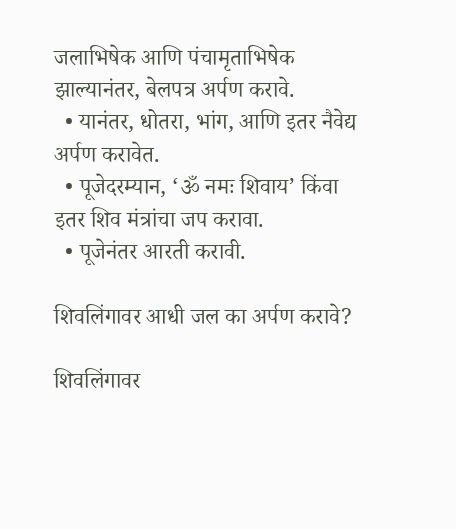जलाभिषेक आणि पंचामृताभिषेक झाल्यानंतर, बेलपत्र अर्पण करावे.
  • यानंतर, धोतरा, भांग, आणि इतर नैवेद्य अर्पण करावेत.
  • पूजेदरम्यान, ‘ॐ नमः शिवाय’ किंवा इतर शिव मंत्रांचा जप करावा.
  • पूजेनंतर आरती करावी.

शिवलिंगावर आधी जल का अर्पण करावे?

शिवलिंगावर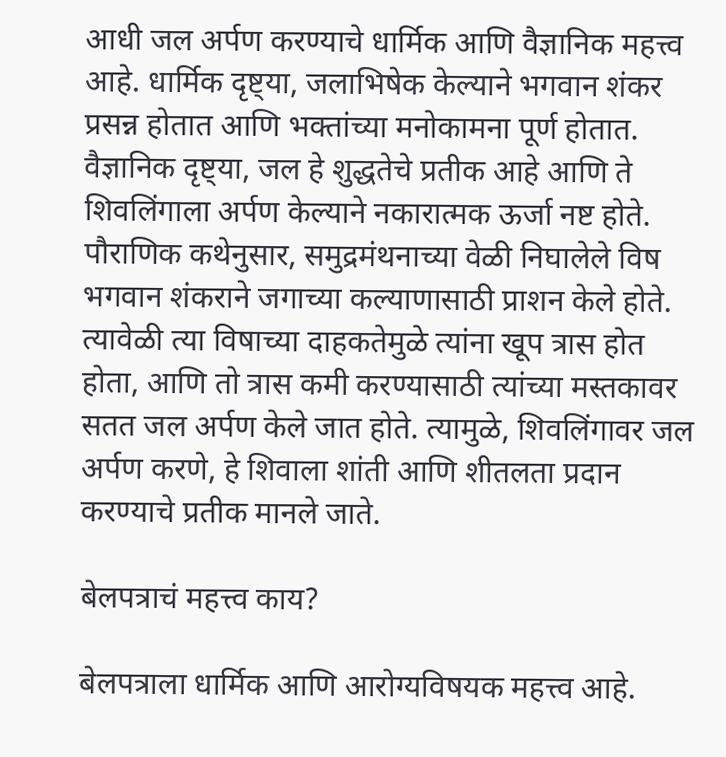आधी जल अर्पण करण्याचे धार्मिक आणि वैज्ञानिक महत्त्व आहे. धार्मिक दृष्ट्या, जलाभिषेक केल्याने भगवान शंकर प्रसन्न होतात आणि भक्तांच्या मनोकामना पूर्ण होतात. वैज्ञानिक दृष्ट्या, जल हे शुद्धतेचे प्रतीक आहे आणि ते शिवलिंगाला अर्पण केल्याने नकारात्मक ऊर्जा नष्ट होते. पौराणिक कथेनुसार, समुद्रमंथनाच्या वेळी निघालेले विष भगवान शंकराने जगाच्या कल्याणासाठी प्राशन केले होते. त्यावेळी त्या विषाच्या दाहकतेमुळे त्यांना खूप त्रास होत होता, आणि तो त्रास कमी करण्यासाठी त्यांच्या मस्तकावर सतत जल अर्पण केले जात होते. त्यामुळे, शिवलिंगावर जल अर्पण करणे, हे शिवाला शांती आणि शीतलता प्रदान करण्याचे प्रतीक मानले जाते.

बेलपत्राचं महत्त्व काय?

बेलपत्राला धार्मिक आणि आरोग्यविषयक महत्त्व आहे.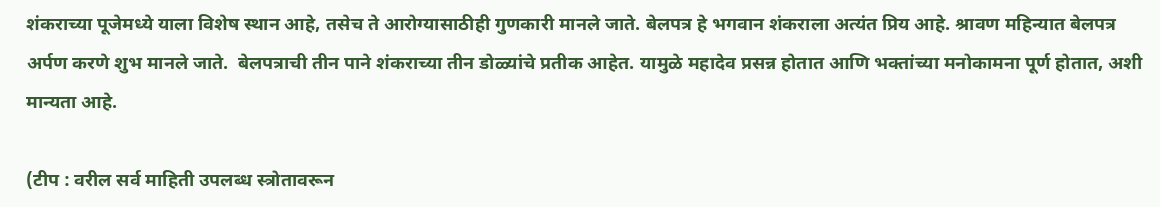शंकराच्या पूजेमध्ये याला विशेष स्थान आहे, तसेच ते आरोग्यासाठीही गुणकारी मानले जाते. बेलपत्र हे भगवान शंकराला अत्यंत प्रिय आहे. श्रावण महिन्यात बेलपत्र अर्पण करणे शुभ मानले जाते.  बेलपत्राची तीन पाने शंकराच्या तीन डोळ्यांचे प्रतीक आहेत. यामुळे महादेव प्रसन्न होतात आणि भक्तांच्या मनोकामना पूर्ण होतात, अशी मान्यता आहे.

(टीप : वरील सर्व माहिती उपलब्ध स्त्रोतावरून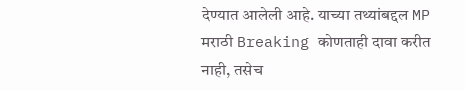देण्यात आलेली आहे. याच्या तथ्यांबद्दल MP मराठी Breaking कोणताही दावा करीत नाही, तसेच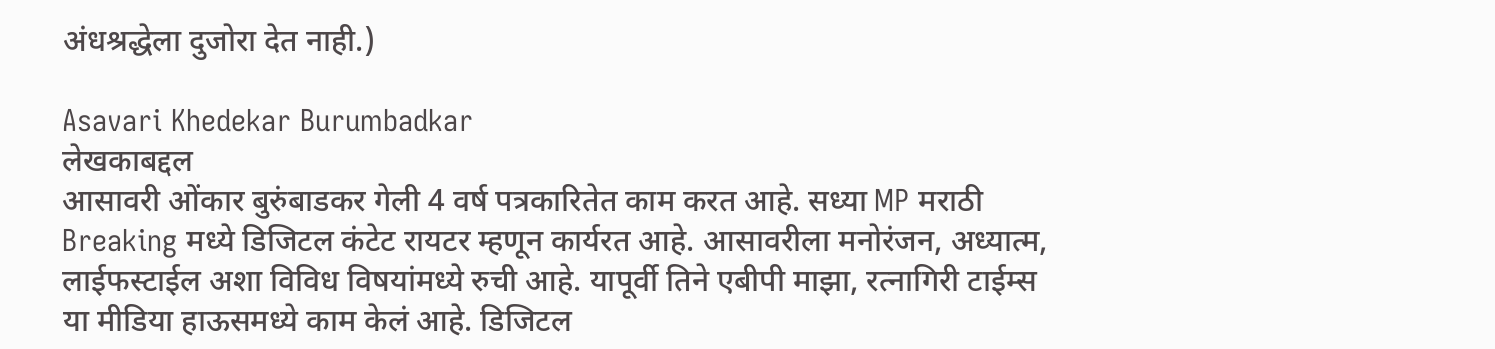अंधश्रद्धेला दुजोरा देत नाही.)

Asavari Khedekar Burumbadkar
लेखकाबद्दल
आसावरी ओंकार बुरुंबाडकर गेली 4 वर्ष पत्रकारितेत काम करत आहे. सध्या MP मराठी Breaking मध्ये डिजिटल कंटेट रायटर म्हणून कार्यरत आहे. आसावरीला मनोरंजन, अध्यात्म, लाईफस्टाईल अशा विविध विषयांमध्ये रुची आहे. यापूर्वी तिने एबीपी माझा, रत्नागिरी टाईम्स या मीडिया हाऊसमध्ये काम केलं आहे. डिजिटल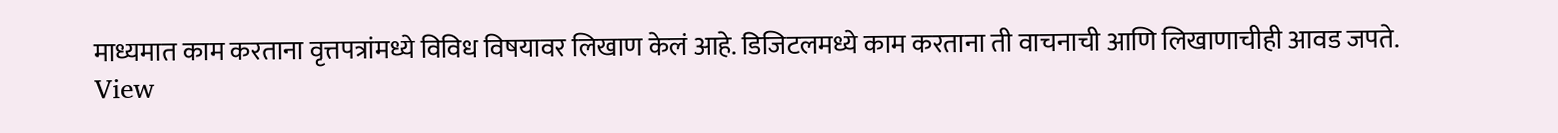माध्यमात काम करताना वृत्तपत्रांमध्ये विविध विषयावर लिखाण केलं आहे. डिजिटलमध्ये काम करताना ती वाचनाची आणि लिखाणाचीही आवड जपते. View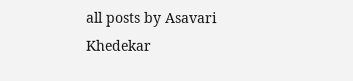all posts by Asavari Khedekar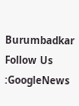Burumbadkar
Follow Us :GoogleNews